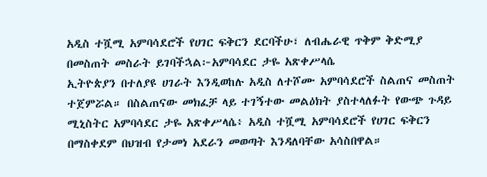አዲስ ተሿሚ አምባሳደሮች የሀገር ፍቅርን ደርባችሁ፣ ለብሔራዊ ጥቅም ቅድሚያ በመስጠት መስራት ይገባችኋል፦አምባሳደር ታዬ አጽቀሥላሴ
ኢትዮጵያን በተለያዩ ሀገራት እንዲወከሉ አዲስ ለተሾሙ አምባሳደሮች ስልጠና መስጠት ተጀምሯል። በስልጠናው መክፈቻ ላይ ተገኝተው መልዕክት ያስተላለፉት የውጭ ጉዳይ ሚኒስትር አምባሳደር ታዬ አጽቀሥላሴ፥ አዲስ ተሿሚ አምባሳደሮች የሀገር ፍቅርን በማስቀደም በህዝብ የታመነ አደራን መወጣት እንዳለባቸው አሳስበዋል።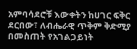አምባሳደሮቹ እውቀትን ከሀገር ፍቅር ደርበው፣ ለብሔራዊ ጥቅም ቅድሚያ በመስጠት የአገልጋይነት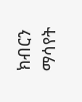ክብርን ማሳየት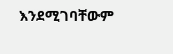እንደሚገባቸውም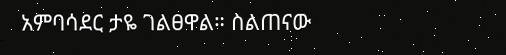አምባሳደር ታዬ ገልፀዋል። ስልጠናው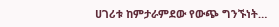ሀገሪቱ ከምታራምደው የውጭ ግንኙነት…